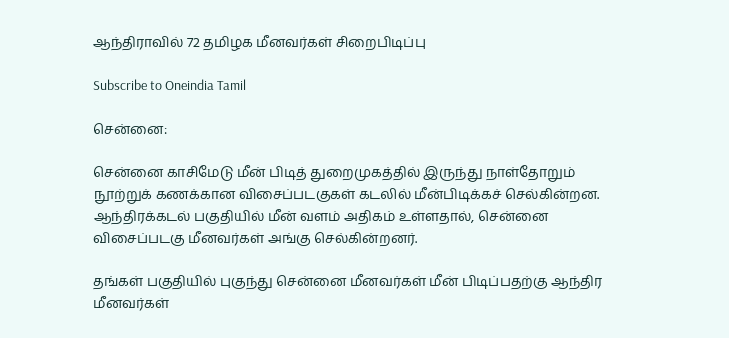ஆந்திராவில் 72 தமிழக மீனவர்கள் சிறைபிடிப்பு

Subscribe to Oneindia Tamil

சென்னை:

சென்னை காசிமேடு மீன் பிடித் துறைமுகத்தில் இருந்து நாள்தோறும் நூற்றுக் கணக்கான விசைப்படகுகள் கடலில் மீன்பிடிக்கச் செல்கின்றன. ஆந்திரக்கடல் பகுதியில் மீன் வளம் அதிகம் உள்ளதால், சென்னை விசைப்படகு மீனவர்கள் அங்கு செல்கின்றனர்.

தங்கள் பகுதியில் புகுந்து சென்னை மீனவர்கள் மீன் பிடிப்பதற்கு ஆந்திர மீனவர்கள்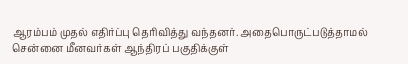ஆரம்பம் முதல் எதிர்ப்பு தெரிவித்து வந்தனர். அதைபொருட்படுத்தாமல் சென்னை மீனவர்கள் ஆந்திரப் பகுதிக்குள்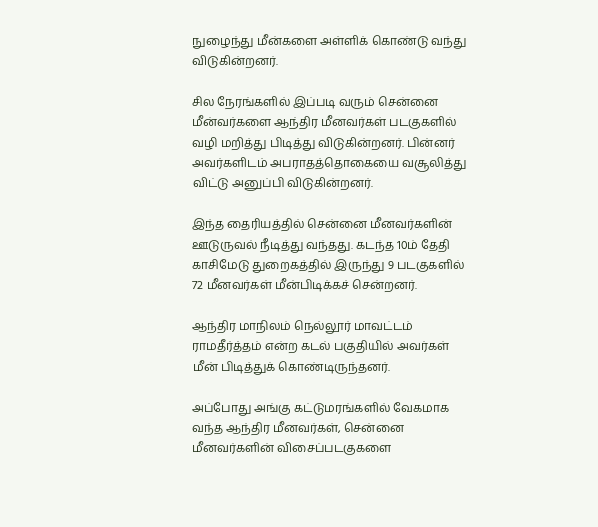நுழைந்து மீன்களை அள்ளிக் கொண்டு வந்து விடுகின்றனர்.

சில நேரங்களில் இப்படி வரும் சென்னை மீன்வர்களை ஆந்திர மீனவர்கள் படகுகளில் வழி மறித்து பிடித்து விடுகின்றனர். பின்னர் அவர்களிடம் அபராதத்தொகையை வசூலித்து விட்டு அனுப்பி விடுகின்றனர்.

இந்த தைரியத்தில் சென்னை மீனவர்களின் ஊடுருவல் நீடித்து வந்தது. கடந்த 10ம் தேதி காசிமேடு துறைகத்தில் இருந்து 9 படகுகளில் 72 மீனவர்கள் மீன்பிடிக்கச் சென்றனர்.

ஆந்திர மாநிலம் நெல்லூர் மாவட்டம் ராமதீர்த்தம் என்ற கடல் பகுதியில் அவர்கள் மீன் பிடித்துக் கொண்டிருந்தனர்.

அப்போது அங்கு கட்டுமரங்களில் வேகமாக வந்த ஆந்திர மீனவர்கள், சென்னை மீனவர்களின் விசைப்படகுகளை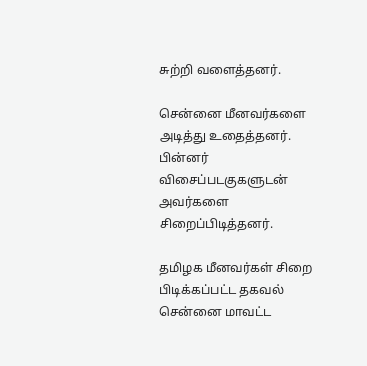சுற்றி வளைத்தனர்.

சென்னை மீனவர்களை அடித்து உதைத்தனர். பின்னர் விசைப்படகுகளுடன் அவர்களை சிறைப்பிடித்தனர்.

தமிழக மீனவர்கள் சிறை பிடிக்கப்பட்ட தகவல் சென்னை மாவட்ட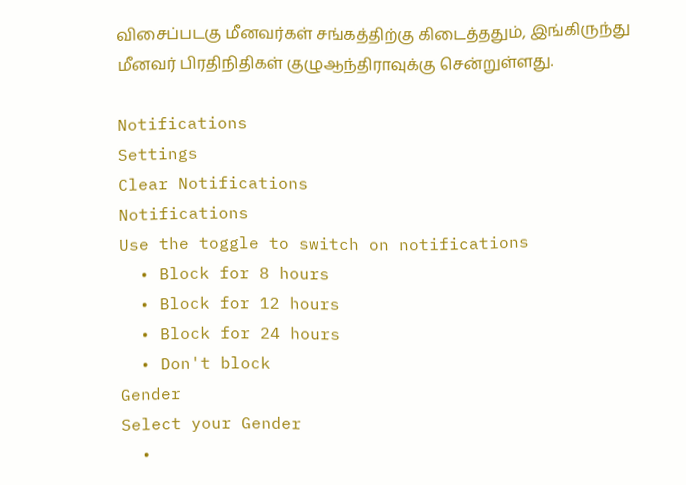விசைப்படகு மீனவர்கள் சங்கத்திற்கு கிடைத்ததும், இங்கிருந்து மீனவர் பிரதிநிதிகள் குழுஆந்திராவுக்கு சென்றுள்ளது.

Notifications
Settings
Clear Notifications
Notifications
Use the toggle to switch on notifications
  • Block for 8 hours
  • Block for 12 hours
  • Block for 24 hours
  • Don't block
Gender
Select your Gender
  •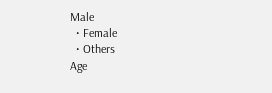Male
  • Female
  • Others
Age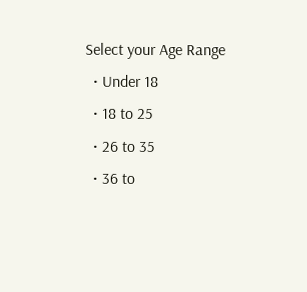Select your Age Range
  • Under 18
  • 18 to 25
  • 26 to 35
  • 36 to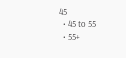45
  • 45 to 55
  • 55+